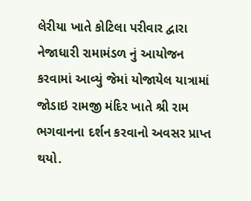લેરીયા ખાતે કોટિલા પરીવાર દ્વારા નેજાધારી રામામંડળ નું આયોજન કરવામાં આવ્યું જેમાં યોજાયેલ યાત્રામાં જોડાઇ રામજી મંદિર ખાતે શ્રી રામ ભગવાનના દર્શન કરવાનો અવસર પ્રાપ્ત થયો.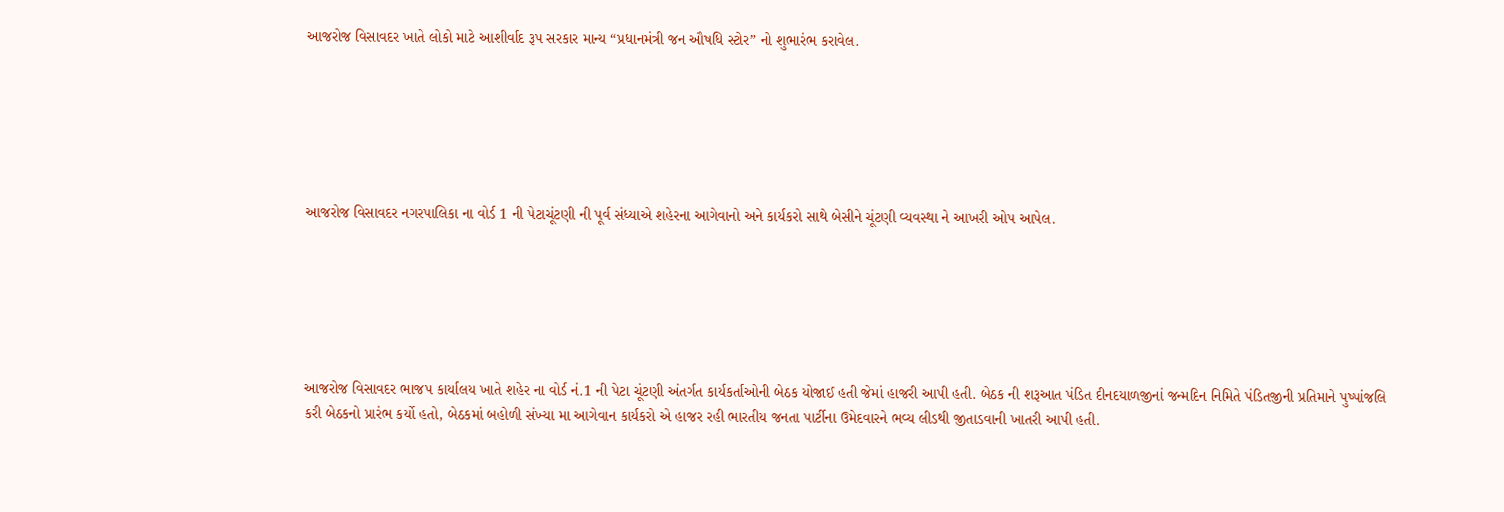આજરોજ વિસાવદર ખાતે લોકો માટે આશીર્વાદ રૂપ સરકાર માન્ય “પ્રધાનમંત્રી જન ઔષધિ સ્ટોર” નો શુભારંભ કરાવેલ.






આજરોજ વિસાવદર નગરપાલિકા ના વોર્ડ 1 ની પેટાચૂંટણી ની પૂર્વ સંધ્યાએ શહેરના આગેવાનો અને કાર્યકરો સાથે બેસીને ચૂંટણી વ્યવસ્થા ને આખરી ઓપ આપેલ.






આજરોજ વિસાવદર ભાજપ કાર્યાલય ખાતે શહેર ના વોર્ડ નં.1 ની પેટા ચૂંટણી અંતર્ગત કાર્યકર્તાઓની બેઠક યોજાઈ હતી જેમાં હાજરી આપી હતી. બેઠક ની શરૂઆત પંડિત દીનદયાળજીનાં જન્મદિન નિમિતે પંડિતજીની પ્રતિમાને પુષ્પાંજલિ કરી બેઠકનો પ્રારંભ કર્યો હતો, બેઠકમાં બહોળી સંખ્યા મા આગેવાન કાર્યકરો એ હાજર રહી ભારતીય જનતા પાર્ટીના ઉમેદવારને ભવ્ય લીડથી જીતાડવાની ખાતરી આપી હતી.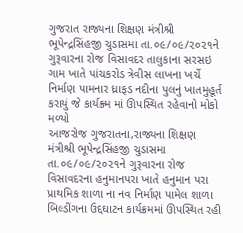ગુજરાત રાજ્યના શિક્ષણ મંત્રીશ્રી ભૂપેન્દ્રસિંહજી ચુડાસમા તા.૦૯/૦૯/૨૦૨૧ને ગુરૂવારના રોજ વિસાવદર તાલુકાના સરસઇ ગામ ખાતે પાંચકરોડ ત્રેવીસ લાખના ખર્ચે નિર્માણ પામનાર ધ્રાફડ નદીના પુલનું ખાતમુહૂર્ત કરાયું જે કાર્યક્ર્મ માં ઊપસ્થિત રહેવાનો મોકો મળ્યો
આજરોજ ગુજરાતના,રાજ્યના શિક્ષણ મંત્રીશ્રી ભૂપેન્દ્રસિંહજી ચુડાસમા તા.૦૯/૦૯/૨૦૨૧ને ગુરૂવારના રોજ વિસાવદરના હનુમાનપરા ખાતે હનુમાન પરા પ્રાથમિક શાળા ના નવ નિર્માણ પામેલ શાળા બિલ્ડીંગના ઉદ્દઘાટન કાર્યક્રમમાં ઊપસ્થિત રહી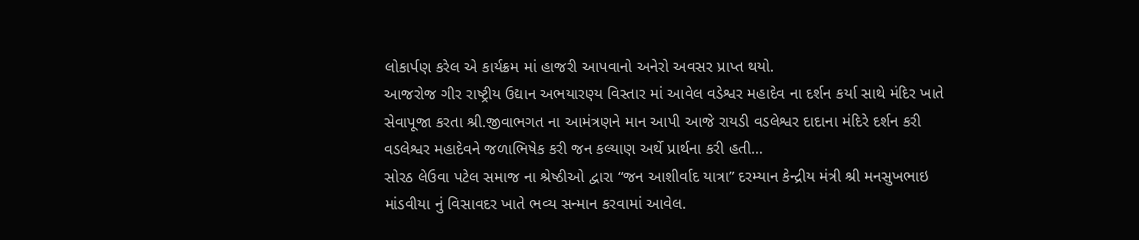લોકાર્પણ કરેલ એ કાર્યક્રમ માં હાજરી આપવાનો અનેરો અવસર પ્રાપ્ત થયો.
આજરોજ ગીર રાષ્ટ્રીય ઉદ્યાન અભયારણ્ય વિસ્તાર માં આવેલ વડેશ્વર મહાદેવ ના દર્શન કર્યા સાથે મંદિર ખાતે સેવાપૂજા કરતા શ્રી.જીવાભગત ના આમંત્રણને માન આપી આજે રાયડી વડલેશ્વર દાદાના મંદિરે દર્શન કરી વડલેશ્વર મહાદેવને જળાભિષેક કરી જન કલ્યાણ અર્થે પ્રાર્થના કરી હતી…
સોરઠ લેઉવા પટેલ સમાજ ના શ્રેષ્ઠીઓ દ્વારા “જન આશીર્વાદ યાત્રા” દરમ્યાન કેન્દ્રીય મંત્રી શ્રી મનસુખભાઇ માંડવીયા નું વિસાવદર ખાતે ભવ્ય સન્માન કરવામાં આવેલ.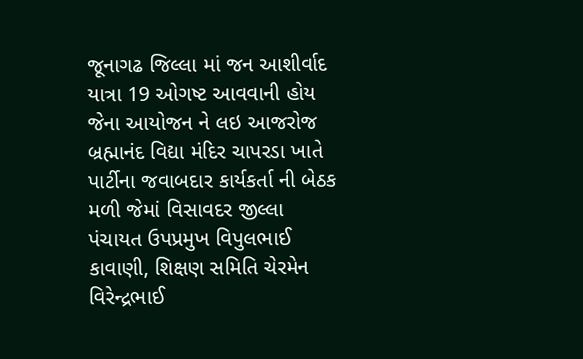જૂનાગઢ જિલ્લા માં જન આશીર્વાદ યાત્રા 19 ઓગષ્ટ આવવાની હોય જેના આયોજન ને લઇ આજરોજ બ્રહ્માનંદ વિદ્યા મંદિર ચાપરડા ખાતે પાર્ટીના જવાબદાર કાર્યકર્તા ની બેઠક મળી જેમાં વિસાવદર જીલ્લા પંચાયત ઉપપ્રમુખ વિપુલભાઈ કાવાણી, શિક્ષણ સમિતિ ચેરમેન વિરેન્દ્રભાઈ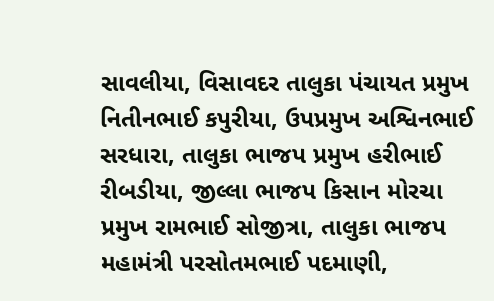સાવલીયા, વિસાવદર તાલુકા પંચાયત પ્રમુખ નિતીનભાઈ કપુરીયા, ઉપપ્રમુખ અશ્વિનભાઈ સરધારા, તાલુકા ભાજપ પ્રમુખ હરીભાઈ રીબડીયા, જીલ્લા ભાજપ કિસાન મોરચા પ્રમુખ રામભાઈ સોજીત્રા, તાલુકા ભાજપ મહામંત્રી પરસોતમભાઈ પદમાણી,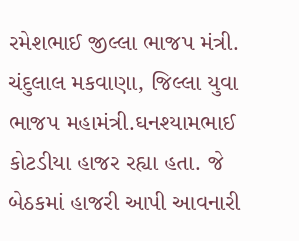રમેશભાઈ જીલ્લા ભાજપ મંત્રી. ચંદુલાલ મકવાણા, જિલ્લા યુવા ભાજપ મહામંત્રી.ઘનશ્યામભાઈ કોટડીયા હાજર રહ્યા હતા. જે બેઠકમાં હાજરી આપી આવનારી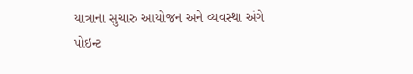યાત્રાના સુચારુ આયોજન અને વ્યવસ્થા અંગે પોઇન્ટ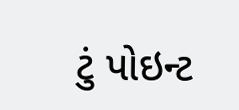ટું પોઇન્ટ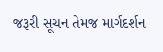જરૂરી સૂચન તેમજ માર્ગદર્શન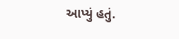આપ્યું હતું.